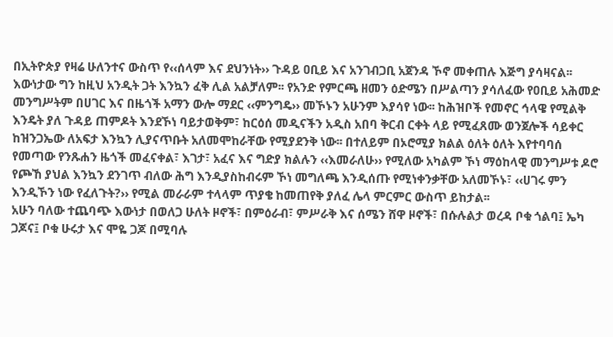በኢትዮጵያ የዛሬ ሁለንተና ውስጥ የ‹‹ሰላም እና ደህንነት›› ጉዳይ ዐቢይ እና አንገብጋቢ አጀንዳ ኾኖ መቀጠሉ እጅግ ያሳዛናል፡፡ እውነታው ግን ከዚህ አንዲት ጋት እንኳን ፈቅ ሊል አልቻለም፡፡ የአንድ የምርጫ ዘመን ዕድሜን በሥልጣን ያሳለፈው የዐቢይ አሕመድ መንግሥትም በሀገር እና በዜጎች አማን ውሎ ማደር ‹‹ምንግዴ›› መኾኑን አሁንም እያሳየ ነው፡፡ ከሕዝቦች የመኖር ኅላዌ የሚልቅ እንዴት ያለ ጉዳይ ጠምዶት እንደኾነ ባይታወቅም፣ ከርዕሰ መዲናችን አዲስ አበባ ቅርብ ርቀት ላይ የሚፈጸሙ ወንጀሎች ሳይቀር ከዝንጋኤው ለአፍታ እንኳን ሊያናጥቡት አለመሞከራቸው የሚያደንቅ ነው፡፡ በተለይም በኦሮሚያ ክልል ዕለት ዕለት እየተባባሰ የመጣው የንጹሐን ዜጎች መፈናቀል፣ እገታ፣ አፈና እና ግድያ ክልሉን ‹‹እመራለሁ›› የሚለው አካልም ኾነ ማዕከላዊ መንግሥቱ ዶሮ የጮኸ ያህል እንኳን ደንገጥ ብለው ሕግ እንዲያስከብሩም ኾነ መግለጫ እንዲሰጡ የሚነቀንቃቸው አለመኾኑ፣ ‹‹ሀገሩ ምን እንዲኾን ነው የፈለጉት?›› የሚል መራራም ተላላም ጥያቄ ከመጠየቅ ያለፈ ሌላ ምርምር ውስጥ ይከታል፡፡
አሁን ባለው ተጨባጭ እውነታ በወለጋ ሁለት ዞኖች፣ በምዕራብ፣ ምሥራቅ እና ሰሜን ሸዋ ዞኖች፣ በሱሉልታ ወረዳ ቦቁ ጎልባ፤ ኤካ ጋጆና፤ ቦቁ ሁሩታ እና ሞዬ ጋጆ በሚባሉ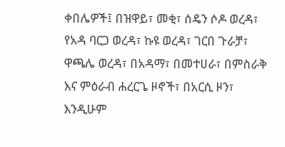ቀበሌዎች፤ በዝዋይ፣ መቂ፣ ሰዴን ሶዶ ወረዳ፣ የአዳ ባርጋ ወረዳ፣ ኩዩ ወረዳ፣ ገርበ ጉራቻ፣ ዋጫሌ ወረዳ፣ በአዳማ፣ በመተሀራ፣ በምስራቅ እና ምዕራብ ሐረርጌ ዞኖች፣ በአርሲ ዞን፣ እንዲሁም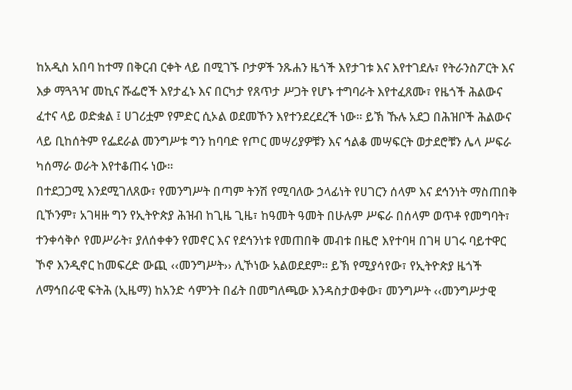ከአዲስ አበባ ከተማ በቅርብ ርቀት ላይ በሚገኙ ቦታዎች ንጹሐን ዜጎች እየታገቱ እና እየተገደሉ፣ የትራንስፖርት እና እቃ ማጓጓዣ መኪና ሹፌሮች እየታፈኑ እና በርካታ የጸጥታ ሥጋት የሆኑ ተግባራት እየተፈጸሙ፣ የዜጎች ሕልውና ፈተና ላይ ወድቋል ፤ ሀገሪቷም የምድር ሲኦል ወደመኾን እየተንደረደረች ነው፡፡ ይኽ ኹሉ አደጋ በሕዝቦች ሕልውና ላይ ቢከሰትም የፌደራል መንግሥቱ ግን ከባባድ የጦር መሣሪያዎቹን እና ኅልቆ መሣፍርት ወታደሮቹን ሌላ ሥፍራ ካሰማራ ወራት እየተቆጠሩ ነው፡፡
በተደጋጋሚ እንደሚገለጸው፣ የመንግሥት በጣም ትንሽ የሚባለው ኃላፊነት የሀገርን ሰላም እና ደኅንነት ማስጠበቅ ቢኾንም፣ አገዛዙ ግን የኢትዮጵያ ሕዝብ ከጊዜ ጊዜ፣ ከዓመት ዓመት በሁሉም ሥፍራ በሰላም ወጥቶ የመግባት፣ ተንቀሳቅሶ የመሥራት፣ ያለሰቀቀን የመኖር እና የደኅንነቱ የመጠበቅ መብቱ በዜሮ እየተባዛ በገዛ ሀገሩ ባይተዋር ኾኖ እንዲኖር ከመፍረድ ውጪ ‹‹መንግሥት›› ሊኾነው አልወደደም፡፡ ይኽ የሚያሳየው፣ የኢትዮጵያ ዜጎች ለማኅበራዊ ፍትሕ (ኢዜማ) ከአንድ ሳምንት በፊት በመግለጫው እንዳስታወቀው፣ መንግሥት ‹‹መንግሥታዊ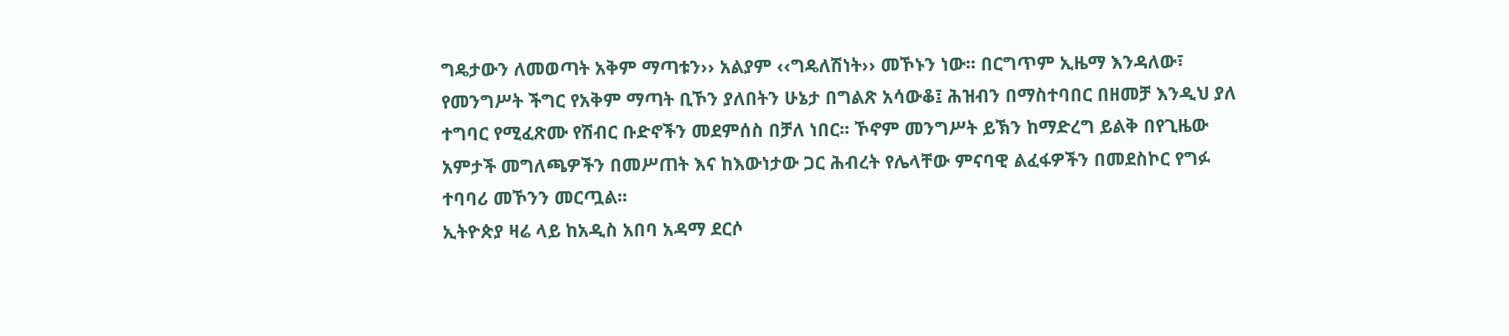ግዴታውን ለመወጣት አቅም ማጣቱን›› አልያም ‹‹ግዴለሽነት›› መኾኑን ነው፡፡ በርግጥም ኢዜማ እንዳለው፣ የመንግሥት ችግር የአቅም ማጣት ቢኾን ያለበትን ሁኔታ በግልጽ አሳውቆ፤ ሕዝብን በማስተባበር በዘመቻ እንዲህ ያለ ተግባር የሚፈጽሙ የሽብር ቡድኖችን መደምሰስ በቻለ ነበር፡፡ ኾኖም መንግሥት ይኽን ከማድረግ ይልቅ በየጊዜው አምታች መግለጫዎችን በመሥጠት እና ከእውነታው ጋር ሕብረት የሌላቸው ምናባዊ ልፈፋዎችን በመደስኮር የግፉ ተባባሪ መኾንን መርጧል፡፡
ኢትዮጵያ ዛሬ ላይ ከአዲስ አበባ አዳማ ደርሶ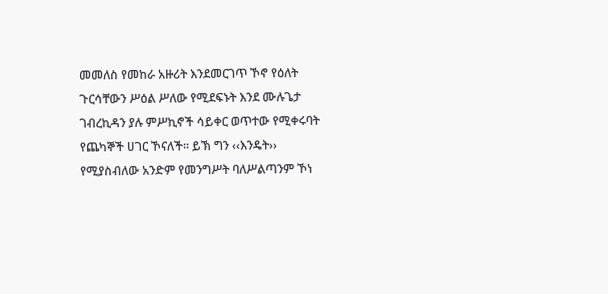መመለስ የመከራ አዙሪት እንደመርገጥ ኾኖ የዕለት ጉርሳቸውን ሥዕል ሥለው የሚደፍኑት እንደ ሙሉጌታ ገብረኪዳን ያሉ ምሥኪኖች ሳይቀር ወጥተው የሚቀሩባት የጨካኞች ሀገር ኾናለች፡፡ ይኽ ግን ‹‹እንዴት›› የሚያስብለው አንድም የመንግሥት ባለሥልጣንም ኾነ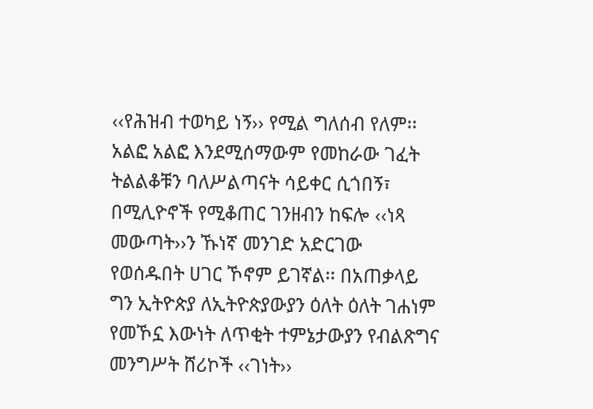‹‹የሕዝብ ተወካይ ነኝ›› የሚል ግለሰብ የለም፡፡ አልፎ አልፎ እንደሚሰማውም የመከራው ገፈት ትልልቆቹን ባለሥልጣናት ሳይቀር ሲጎበኝ፣ በሚሊዮኖች የሚቆጠር ገንዘብን ከፍሎ ‹‹ነጻ መውጣት››ን ኹነኛ መንገድ አድርገው የወሰዱበት ሀገር ኾኖም ይገኛል፡፡ በአጠቃላይ ግን ኢትዮጵያ ለኢትዮጵያውያን ዕለት ዕለት ገሐነም የመኾኗ እውነት ለጥቂት ተምኔታውያን የብልጽግና መንግሥት ሸሪኮች ‹‹ገነት››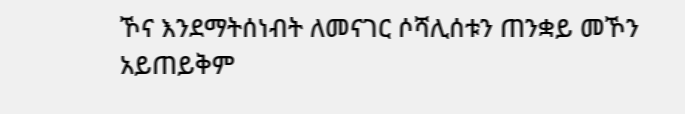ኾና እንደማትሰነብት ለመናገር ሶሻሊሰቱን ጠንቋይ መኾን አይጠይቅም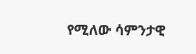የሚለው ሳምንታዊ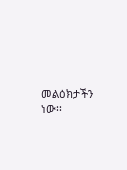መልዕክታችን ነው፡፡